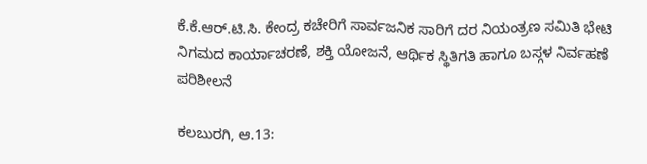ಕೆ.ಕೆ.ಆರ್.ಟಿ.ಸಿ. ಕೇಂದ್ರ ಕಚೇರಿಗೆ ಸಾರ್ವಜನಿಕ ಸಾರಿಗೆ ದರ ನಿಯಂತ್ರಣ ಸಮಿತಿ ಭೇಟಿ
ನಿಗಮದ ಕಾರ್ಯಾಚರಣೆ, ಶಕ್ತಿ ಯೋಜನೆ, ಆರ್ಥಿಕ ಸ್ಥಿತಿಗತಿ ಹಾಗೂ ಬಸ್ಗಳ ನಿರ್ವಹಣೆ ಪರಿಶೀಲನೆ

ಕಲಬುರಗಿ, ಆ.13: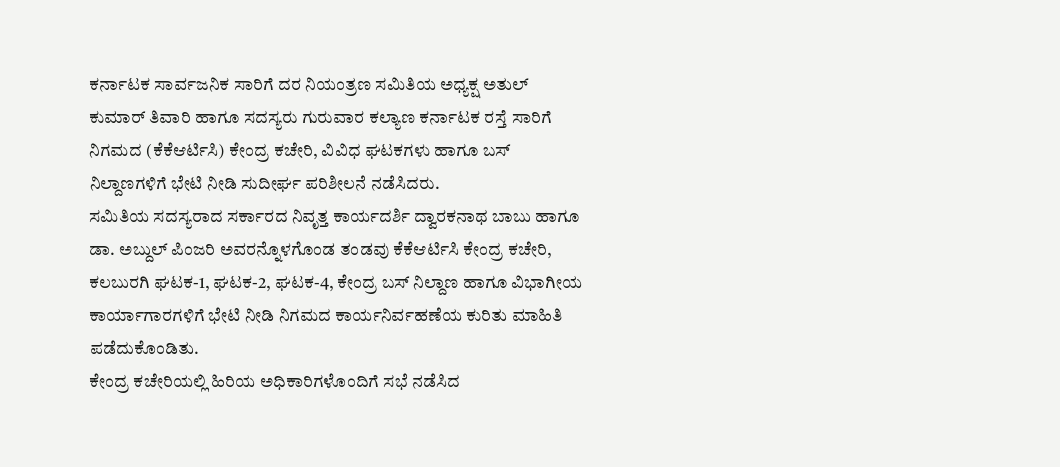ಕರ್ನಾಟಕ ಸಾರ್ವಜನಿಕ ಸಾರಿಗೆ ದರ ನಿಯಂತ್ರಣ ಸಮಿತಿಯ ಅಧ್ಯಕ್ಷ ಅತುಲ್ ಕುಮಾರ್ ತಿವಾರಿ ಹಾಗೂ ಸದಸ್ಯರು ಗುರುವಾರ ಕಲ್ಯಾಣ ಕರ್ನಾಟಕ ರಸ್ತೆ ಸಾರಿಗೆ ನಿಗಮದ (ಕೆಕೆಆರ್ಟಿಸಿ) ಕೇಂದ್ರ ಕಚೇರಿ, ವಿವಿಧ ಘಟಕಗಳು ಹಾಗೂ ಬಸ್ ನಿಲ್ದಾಣಗಳಿಗೆ ಭೇಟಿ ನೀಡಿ ಸುದೀರ್ಘ ಪರಿಶೀಲನೆ ನಡೆಸಿದರು.
ಸಮಿತಿಯ ಸದಸ್ಯರಾದ ಸರ್ಕಾರದ ನಿವೃತ್ತ ಕಾರ್ಯದರ್ಶಿ ದ್ವಾರಕನಾಥ ಬಾಬು ಹಾಗೂ ಡಾ. ಅಬ್ದುಲ್ ಪಿಂಜರಿ ಅವರನ್ನೊಳಗೊಂಡ ತಂಡವು ಕೆಕೆಆರ್ಟಿಸಿ ಕೇಂದ್ರ ಕಚೇರಿ, ಕಲಬುರಗಿ ಘಟಕ-1, ಘಟಕ-2, ಘಟಕ-4, ಕೇಂದ್ರ ಬಸ್ ನಿಲ್ದಾಣ ಹಾಗೂ ವಿಭಾಗೀಯ ಕಾರ್ಯಾಗಾರಗಳಿಗೆ ಭೇಟಿ ನೀಡಿ ನಿಗಮದ ಕಾರ್ಯನಿರ್ವಹಣೆಯ ಕುರಿತು ಮಾಹಿತಿ ಪಡೆದುಕೊಂಡಿತು.
ಕೇಂದ್ರ ಕಚೇರಿಯಲ್ಲಿ ಹಿರಿಯ ಅಧಿಕಾರಿಗಳೊಂದಿಗೆ ಸಭೆ ನಡೆಸಿದ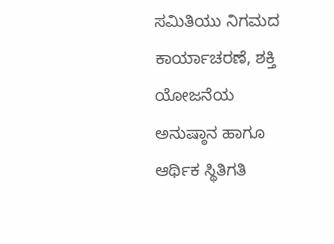ಸಮಿತಿಯು ನಿಗಮದ ಕಾರ್ಯಾಚರಣೆ, ಶಕ್ತಿ ಯೋಜನೆಯ ಅನುಷ್ಠಾನ ಹಾಗೂ ಆರ್ಥಿಕ ಸ್ಥಿತಿಗತಿ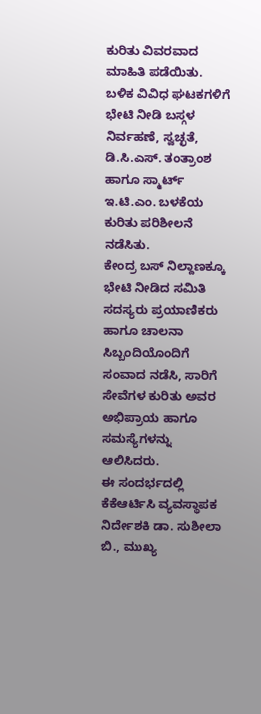ಕುರಿತು ವಿವರವಾದ ಮಾಹಿತಿ ಪಡೆಯಿತು. ಬಳಿಕ ವಿವಿಧ ಘಟಕಗಳಿಗೆ ಭೇಟಿ ನೀಡಿ ಬಸ್ಗಳ ನಿರ್ವಹಣೆ, ಸ್ವಚ್ಛತೆ, ಡಿ.ಸಿ.ಎಸ್. ತಂತ್ರಾಂಶ ಹಾಗೂ ಸ್ಮಾರ್ಟ್ ಇ.ಟಿ.ಎಂ. ಬಳಕೆಯ ಕುರಿತು ಪರಿಶೀಲನೆ ನಡೆಸಿತು.
ಕೇಂದ್ರ ಬಸ್ ನಿಲ್ದಾಣಕ್ಕೂ ಭೇಟಿ ನೀಡಿದ ಸಮಿತಿ ಸದಸ್ಯರು ಪ್ರಯಾಣಿಕರು ಹಾಗೂ ಚಾಲನಾ ಸಿಬ್ಬಂದಿಯೊಂದಿಗೆ ಸಂವಾದ ನಡೆಸಿ, ಸಾರಿಗೆ ಸೇವೆಗಳ ಕುರಿತು ಅವರ ಅಭಿಪ್ರಾಯ ಹಾಗೂ ಸಮಸ್ಯೆಗಳನ್ನು ಆಲಿಸಿದರು.
ಈ ಸಂದರ್ಭದಲ್ಲಿ ಕೆಕೆಆರ್ಟಿಸಿ ವ್ಯವಸ್ಥಾಪಕ ನಿರ್ದೇಶಕಿ ಡಾ. ಸುಶೀಲಾ ಬಿ., ಮುಖ್ಯ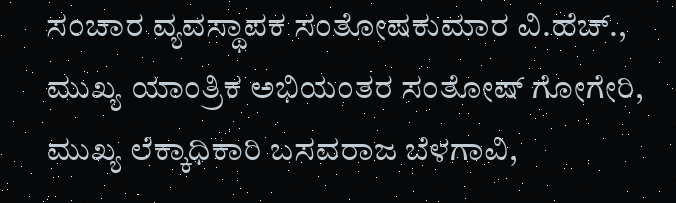ಸಂಚಾರ ವ್ಯವಸ್ಥಾಪಕ ಸಂತೋಷಕುಮಾರ ವಿ.ಹೆಚ್., ಮುಖ್ಯ ಯಾಂತ್ರಿಕ ಅಭಿಯಂತರ ಸಂತೋಷ್ ಗೋಗೇರಿ, ಮುಖ್ಯ ಲೆಕ್ಕಾಧಿಕಾರಿ ಬಸವರಾಜ ಬೆಳಗಾವಿ,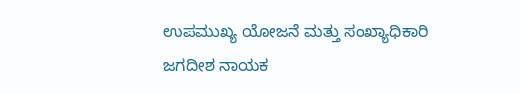ಉಪಮುಖ್ಯ ಯೋಜನೆ ಮತ್ತು ಸಂಖ್ಯಾಧಿಕಾರಿ ಜಗದೀಶ ನಾಯಕ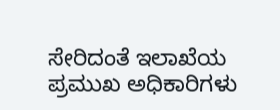ಸೇರಿದಂತೆ ಇಲಾಖೆಯ ಪ್ರಮುಖ ಅಧಿಕಾರಿಗಳು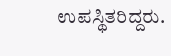ಉಪಸ್ಥಿತರಿದ್ದರು.